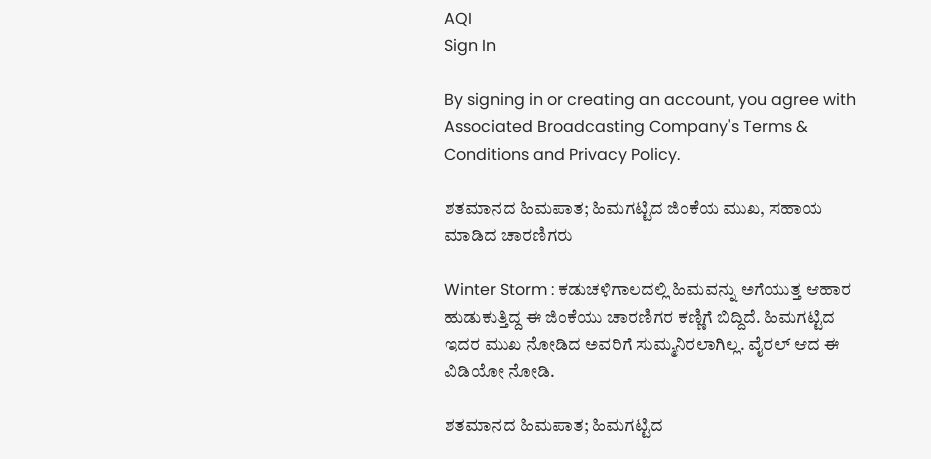AQI
Sign In

By signing in or creating an account, you agree with Associated Broadcasting Company's Terms & Conditions and Privacy Policy.

ಶತಮಾನದ ಹಿಮಪಾತ; ಹಿಮಗಟ್ಟಿದ ಜಿಂಕೆಯ ಮುಖ, ಸಹಾಯ ಮಾಡಿದ ಚಾರಣಿಗರು

Winter Storm : ಕಡುಚಳಿಗಾಲದಲ್ಲಿ ಹಿಮವನ್ನು ಅಗೆಯುತ್ತ ಆಹಾರ ಹುಡುಕುತ್ತಿದ್ದ ಈ ಜಿಂಕೆಯು ಚಾರಣಿಗರ ಕಣ್ಣಿಗೆ ಬಿದ್ದಿದೆ. ಹಿಮಗಟ್ಟಿದ ಇದರ ಮುಖ ನೋಡಿದ ಅವರಿಗೆ ಸುಮ್ಮನಿರಲಾಗಿಲ್ಲ. ವೈರಲ್ ಆದ ಈ ವಿಡಿಯೋ ನೋಡಿ.

ಶತಮಾನದ ಹಿಮಪಾತ; ಹಿಮಗಟ್ಟಿದ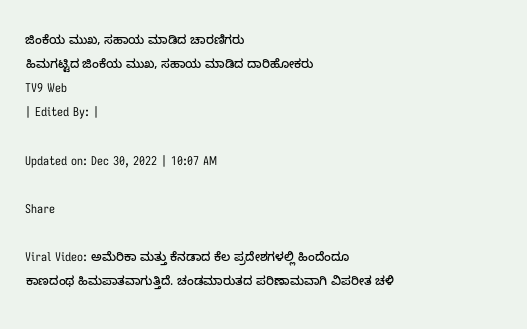ಜಿಂಕೆಯ ಮುಖ, ಸಹಾಯ ಮಾಡಿದ ಚಾರಣಿಗರು
ಹಿಮಗಟ್ಟಿದ ಜಿಂಕೆಯ ಮುಖ, ಸಹಾಯ ಮಾಡಿದ ದಾರಿಹೋಕರು
TV9 Web
| Edited By: |

Updated on: Dec 30, 2022 | 10:07 AM

Share

Viral Video: ಅಮೆರಿಕಾ ಮತ್ತು ಕೆನಡಾದ ಕೆಲ ಪ್ರದೇಶಗಳಲ್ಲಿ ಹಿಂದೆಂದೂ ಕಾಣದಂಥ ಹಿಮಪಾತವಾಗುತ್ತಿದೆ. ಚಂಡಮಾರುತದ ಪರಿಣಾಮವಾಗಿ ವಿಪರೀತ ಚಳಿ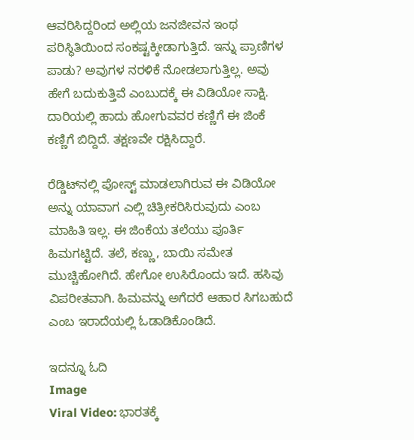ಆವರಿಸಿದ್ದರಿಂದ ಅಲ್ಲಿಯ ಜನಜೀವನ ಇಂಥ ಪರಿಸ್ಥಿತಿಯಿಂದ ಸಂಕಷ್ಟಕ್ಕೀಡಾಗುತ್ತಿದೆ. ಇನ್ನು ಪ್ರಾಣಿಗಳ ಪಾಡು? ಅವುಗಳ ನರಳಿಕೆ ನೋಡಲಾಗುತ್ತಿಲ್ಲ. ಅವು ಹೇಗೆ ಬದುಕುತ್ತಿವೆ ಎಂಬುದಕ್ಕೆ ಈ ವಿಡಿಯೋ ಸಾಕ್ಷಿ. ದಾರಿಯಲ್ಲಿ ಹಾದು ಹೋಗುವವರ ಕಣ್ಣಿಗೆ ಈ ಜಿಂಕೆ ಕಣ್ಣಿಗೆ ಬಿದ್ದಿದೆ. ತಕ್ಷಣವೇ ರಕ್ಷಿಸಿದ್ದಾರೆ.

ರೆಡ್ಡಿಟ್‌ನಲ್ಲಿ ಪೋಸ್ಟ್ ಮಾಡಲಾಗಿರುವ ಈ ವಿಡಿಯೋ ಅನ್ನು ಯಾವಾಗ ಎಲ್ಲಿ ಚಿತ್ರೀಕರಿಸಿರುವುದು ಎಂಬ ಮಾಹಿತಿ ಇಲ್ಲ. ಈ ಜಿಂಕೆಯ ತಲೆಯು ಪೂರ್ತಿ ಹಿಮಗಟ್ಟಿದೆ. ತಲೆ, ಕಣ್ಣು, ಬಾಯಿ ಸಮೇತ ಮುಚ್ಚಿಹೋಗಿದೆ. ಹೇಗೋ ಉಸಿರೊಂದು ಇದೆ. ಹಸಿವು ವಿಪರೀತವಾಗಿ. ಹಿಮವನ್ನು ಅಗೆದರೆ ಆಹಾರ ಸಿಗಬಹುದೆ ಎಂಬ ಇರಾದೆಯಲ್ಲಿ ಓಡಾಡಿಕೊಂಡಿದೆ.

ಇದನ್ನೂ ಓದಿ
Image
Viral Video: ಭಾರತಕ್ಕೆ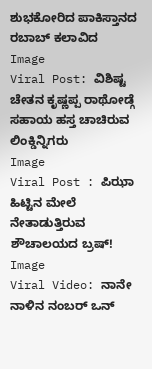ಶುಭಕೋರಿದ ಪಾಕಿಸ್ತಾನದ ರಬಾಬ್ ಕಲಾವಿದ
Image
Viral Post: ವಿಶಿಷ್ಟ ಚೇತನ ಕೃಷ್ಣಪ್ಪ ರಾಥೋಡ್ಗೆ ಸಹಾಯ ಹಸ್ತ ಚಾಚಿರುವ ಲಿಂಕ್ಡಿನ್ನಿಗರು
Image
Viral Post : ಪಿಝಾ ಹಿಟ್ಟಿನ ಮೇಲೆ ನೇತಾಡುತ್ತಿರುವ ಶೌಚಾಲಯದ ಬ್ರಷ್!
Image
Viral Video: ನಾನೇ ನಾಳಿನ ನಂಬರ್ ಒನ್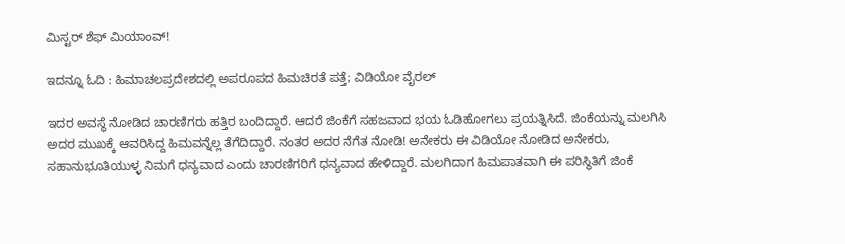ಮಿಸ್ಟರ್ ಶೆಫ್ ಮಿಯಾಂವ್!

ಇದನ್ನೂ ಓದಿ : ಹಿಮಾಚಲಪ್ರದೇಶದಲ್ಲಿ ಅಪರೂಪದ ಹಿಮಚಿರತೆ ಪತ್ತೆ; ವಿಡಿಯೋ ವೈರಲ್

ಇದರ ಅವಸ್ಥೆ ನೋಡಿದ ಚಾರಣಿಗರು ಹತ್ತಿರ ಬಂದಿದ್ದಾರೆ. ಆದರೆ ಜಿಂಕೆಗೆ ಸಹಜವಾದ ಭಯ ಓಡಿಹೋಗಲು ಪ್ರಯತ್ನಿಸಿದೆ. ಜಿಂಕೆಯನ್ನು ಮಲಗಿಸಿ ಅದರ ಮುಖಕ್ಕೆ ಆವರಿಸಿದ್ದ ಹಿಮವನ್ನೆಲ್ಲ ತೆಗೆದಿದ್ದಾರೆ. ನಂತರ ಅದರ ನೆಗೆತ ನೋಡಿ! ಅನೇಕರು ಈ ವಿಡಿಯೋ ನೋಡಿದ ಅನೇಕರು, ಸಹಾನುಭೂತಿಯುಳ್ಳ ನಿಮಗೆ ಧನ್ಯವಾದ ಎಂದು ಚಾರಣಿಗರಿಗೆ ಧನ್ಯವಾದ ಹೇಳಿದ್ದಾರೆ. ಮಲಗಿದಾಗ ಹಿಮಪಾತವಾಗಿ ಈ ಪರಿಸ್ಥಿತಿಗೆ ಜಿಂಕೆ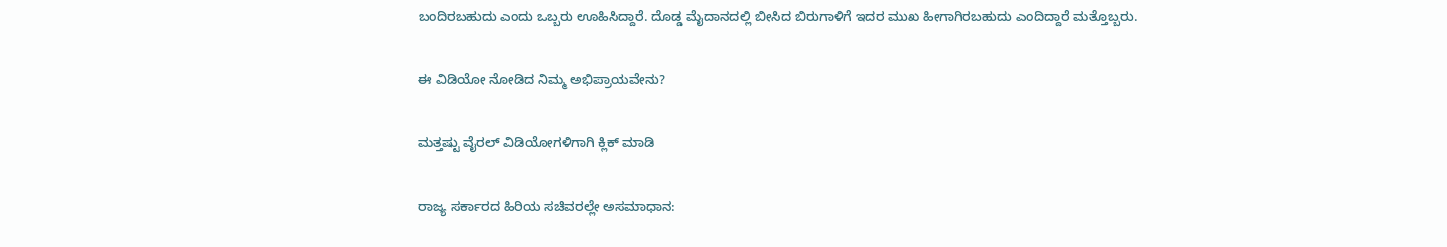ಬಂದಿರಬಹುದು ಎಂದು ಒಬ್ಬರು ಊಹಿಸಿದ್ದಾರೆ. ದೊಡ್ಡ ಮೈದಾನದಲ್ಲಿ ಬೀಸಿದ ಬಿರುಗಾಳಿಗೆ ಇದರ ಮುಖ ಹೀಗಾಗಿರಬಹುದು ಎಂದಿದ್ದಾರೆ ಮತ್ತೊಬ್ಬರು.

ಈ ವಿಡಿಯೋ ನೋಡಿದ ನಿಮ್ಮ ಅಭಿಪ್ರಾಯವೇನು?

ಮತ್ತಷ್ಟು ವೈರಲ್ ವಿಡಿಯೋಗಳಿಗಾಗಿ ಕ್ಲಿಕ್ ಮಾಡಿ

ರಾಜ್ಯ ಸರ್ಕಾರದ ಹಿರಿಯ ಸಚಿವರಲ್ಲೇ ಅಸಮಾಧಾನ: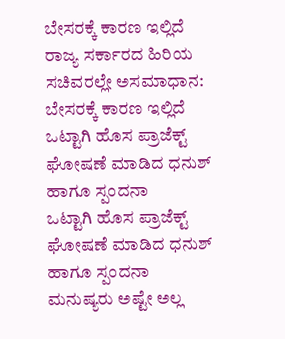ಬೇಸರಕ್ಕೆ ಕಾರಣ ಇಲ್ಲಿದೆ
ರಾಜ್ಯ ಸರ್ಕಾರದ ಹಿರಿಯ ಸಚಿವರಲ್ಲೇ ಅಸಮಾಧಾನ: ಬೇಸರಕ್ಕೆ ಕಾರಣ ಇಲ್ಲಿದೆ
ಒಟ್ಟಾಗಿ ಹೊಸ ಪ್ರಾಜೆಕ್ಟ್ ಘೋಷಣೆ ಮಾಡಿದ ಧನುಶ್ ಹಾಗೂ ಸ್ಪಂದನಾ
ಒಟ್ಟಾಗಿ ಹೊಸ ಪ್ರಾಜೆಕ್ಟ್ ಘೋಷಣೆ ಮಾಡಿದ ಧನುಶ್ ಹಾಗೂ ಸ್ಪಂದನಾ
ಮನುಷ್ಯರು ಅಷ್ಟೇ ಅಲ್ಲ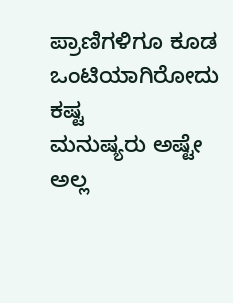ಪ್ರಾಣಿಗಳಿಗೂ ಕೂಡ ಒಂಟಿಯಾಗಿರೋದು ಕಷ್ಟ
ಮನುಷ್ಯರು ಅಷ್ಟೇ ಅಲ್ಲ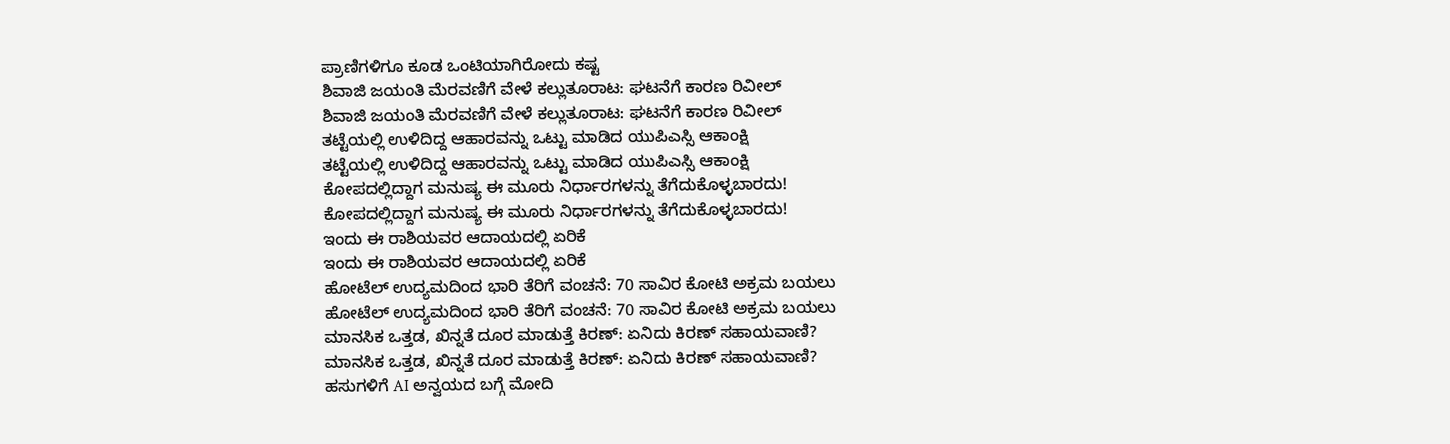ಪ್ರಾಣಿಗಳಿಗೂ ಕೂಡ ಒಂಟಿಯಾಗಿರೋದು ಕಷ್ಟ
ಶಿವಾಜಿ ಜಯಂತಿ ಮೆರವಣಿಗೆ ವೇಳೆ ಕಲ್ಲುತೂರಾಟ: ಘಟನೆಗೆ ಕಾರಣ ರಿವೀಲ್
ಶಿವಾಜಿ ಜಯಂತಿ ಮೆರವಣಿಗೆ ವೇಳೆ ಕಲ್ಲುತೂರಾಟ: ಘಟನೆಗೆ ಕಾರಣ ರಿವೀಲ್
ತಟ್ಟೆಯಲ್ಲಿ ಉಳಿದಿದ್ದ ಆಹಾರವನ್ನು ಒಟ್ಟು ಮಾಡಿದ ಯುಪಿಎಸ್ಸಿ ಆಕಾಂಕ್ಷಿ
ತಟ್ಟೆಯಲ್ಲಿ ಉಳಿದಿದ್ದ ಆಹಾರವನ್ನು ಒಟ್ಟು ಮಾಡಿದ ಯುಪಿಎಸ್ಸಿ ಆಕಾಂಕ್ಷಿ
ಕೋಪದಲ್ಲಿದ್ದಾಗ ಮನುಷ್ಯ ಈ ಮೂರು ನಿರ್ಧಾರಗಳನ್ನು ತೆಗೆದುಕೊಳ್ಳಬಾರದು!
ಕೋಪದಲ್ಲಿದ್ದಾಗ ಮನುಷ್ಯ ಈ ಮೂರು ನಿರ್ಧಾರಗಳನ್ನು ತೆಗೆದುಕೊಳ್ಳಬಾರದು!
ಇಂದು ಈ ರಾಶಿಯವರ ಆದಾಯದಲ್ಲಿ ಏರಿಕೆ
ಇಂದು ಈ ರಾಶಿಯವರ ಆದಾಯದಲ್ಲಿ ಏರಿಕೆ
ಹೋಟೆಲ್ ಉದ್ಯಮದಿಂದ ಭಾರಿ ತೆರಿಗೆ ವಂಚನೆ: 70 ಸಾವಿರ ಕೋಟಿ ಅಕ್ರಮ ಬಯಲು
ಹೋಟೆಲ್ ಉದ್ಯಮದಿಂದ ಭಾರಿ ತೆರಿಗೆ ವಂಚನೆ: 70 ಸಾವಿರ ಕೋಟಿ ಅಕ್ರಮ ಬಯಲು
ಮಾನಸಿಕ ಒತ್ತಡ, ಖಿನ್ನತೆ ದೂರ ಮಾಡುತ್ತೆ ಕಿರಣ್: ಏನಿದು ಕಿರಣ್ ಸಹಾಯವಾಣಿ?
ಮಾನಸಿಕ ಒತ್ತಡ, ಖಿನ್ನತೆ ದೂರ ಮಾಡುತ್ತೆ ಕಿರಣ್: ಏನಿದು ಕಿರಣ್ ಸಹಾಯವಾಣಿ?
ಹಸುಗಳಿಗೆ AI ಅನ್ವಯದ ಬಗ್ಗೆ ಮೋದಿ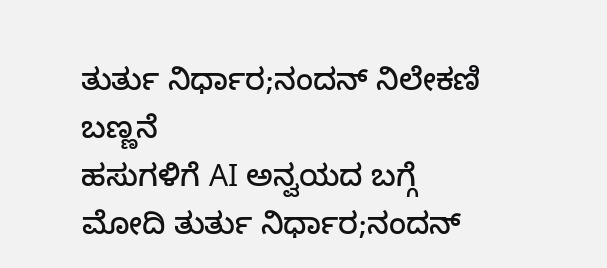ತುರ್ತು ನಿರ್ಧಾರ;ನಂದನ್ ನಿಲೇಕಣಿ ಬಣ್ಣನೆ
ಹಸುಗಳಿಗೆ AI ಅನ್ವಯದ ಬಗ್ಗೆ ಮೋದಿ ತುರ್ತು ನಿರ್ಧಾರ;ನಂದನ್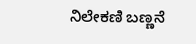ನಿಲೇಕಣಿ ಬಣ್ಣನೆ